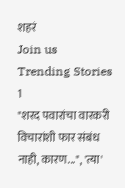शहरं
Join us
Trending Stories
1
"शरद पवारांचा वारकरी विचारांशी फार संबंध नाही, कारण...", 'त्या'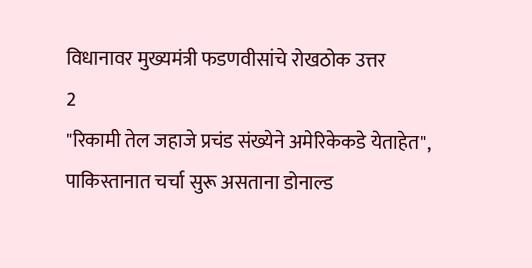विधानावर मुख्यमंत्री फडणवीसांचे रोखठोक उत्तर
2
"रिकामी तेल जहाजे प्रचंड संख्येने अमेरिकेकडे येताहेत", पाकिस्तानात चर्चा सुरू असताना डोनाल्ड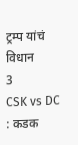ट्रम्प यांचं विधान
3
CSK vs DC : कडक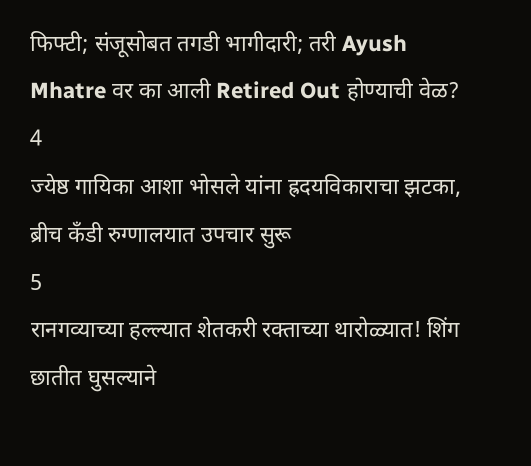फिफ्टी; संजूसोबत तगडी भागीदारी; तरी Ayush Mhatre वर का आली Retired Out होण्याची वेळ?
4
ज्येष्ठ गायिका आशा भोसले यांना ह्रदयविकाराचा झटका, ब्रीच कँडी रुग्णालयात उपचार सुरू
5
रानगव्याच्या हल्ल्यात शेतकरी रक्ताच्या थारोळ्यात! शिंग छातीत घुसल्याने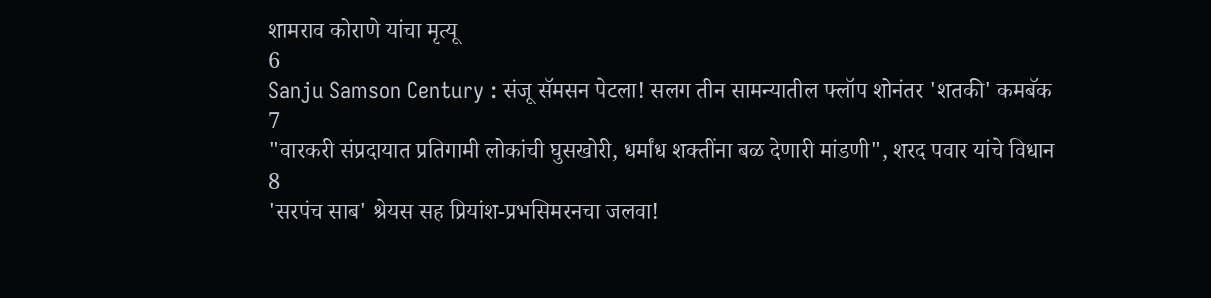शामराव कोराणे यांचा मृत्यू
6
Sanju Samson Century : संजू सॅमसन पेटला! सलग तीन सामन्यातील फ्लॉप शोनंतर 'शतकी' कमबॅक
7
"वारकरी संप्रदायात प्रतिगामी लोकांची घुसखोरी, धर्मांध शक्तींना बळ देणारी मांडणी", शरद पवार यांचे विधान
8
'सरपंच साब' श्रेयस सह प्रियांश-प्रभसिमरनचा जलवा!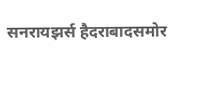सनरायझर्स हैदराबादसमोर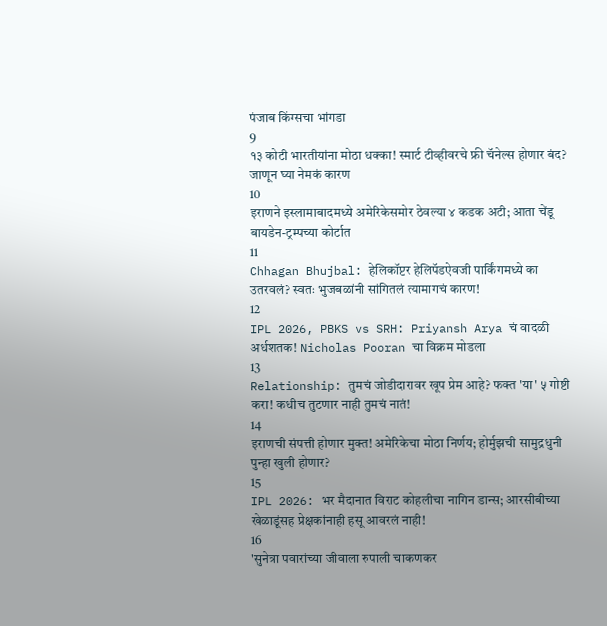पंजाब किंग्सचा भांगडा
9
१३ कोटी भारतीयांना मोठा धक्का! स्मार्ट टीव्हीवरचे फ्री चॅनेल्स होणार बंद? जाणून घ्या नेमकं कारण
10
इराणने इस्लामाबादमध्ये अमेरिकेसमोर ठेवल्या ४ कडक अटी; आता चेंडू बायडेन-ट्रम्पच्या कोर्टात
11
Chhagan Bhujbal: हेलिकॉप्टर हेलिपॅडऐवजी पार्किंगमध्ये का उतरवलं? स्वतः भुजबळांनी सांगितलं त्यामागचं कारण!
12
IPL 2026, PBKS vs SRH: Priyansh Arya चं वादळी अर्धशतक! Nicholas Pooran चा विक्रम मोडला
13
Relationship: तुमचं जोडीदारावर खूप प्रेम आहे? फक्त 'या' ५ गोष्टी करा! कधीच तुटणार नाही तुमचं नातं!
14
इराणची संपत्ती होणार मुक्त! अमेरिकेचा मोठा निर्णय; होर्मुझची सामुद्रधुनी पुन्हा खुली होणार?
15
IPL 2026: भर मैदानात विराट कोहलीचा नागिन डान्स; आरसीबीच्या खेळाडूंसह प्रेक्षकांनाही हसू आवरलं नाही!
16
'सुनेत्रा पवारांच्या जीवाला रुपाली चाकणकर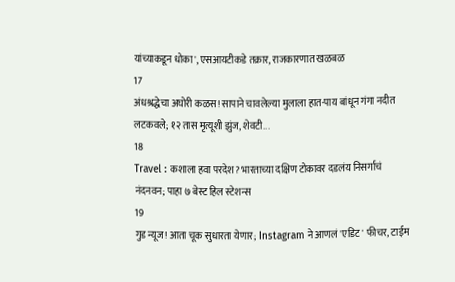यांच्याकडून धोका', एसआयटीकडे तक्रार, राजकारणात खळबळ
17
अंधश्रद्धेचा अघोरी कळस! सापाने चावलेल्या मुलाला हात-पाय बांधून गंगा नदीत लटकवले; १२ तास मृत्यूशी झुंज, शेवटी...
18
Travel : कशाला हवा परदेश? भारताच्या दक्षिण टोकावर दडलंय निसर्गाचं नंदनवन; पाहा ७ बेस्ट हिल स्टेशन्स
19
गुड न्यूज! आता चूक सुधारता येणार; Instagram ने आणलं 'एडिट' फीचर, टाईम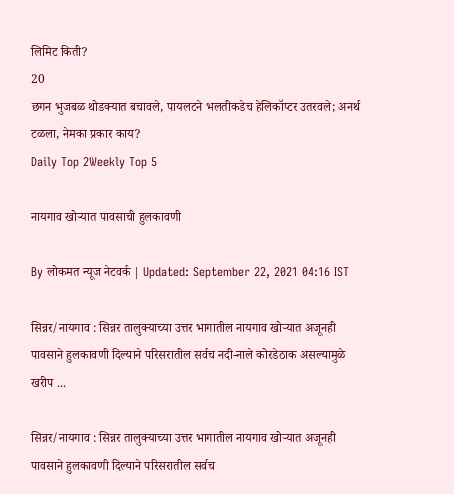लिमिट किती?
20
छगन भुजबळ थोडक्यात बचावले, पायलटने भलतीकडेच हेलिकॉप्टर उतरवले; अनर्थ टळला, नेमका प्रकार काय?
Daily Top 2Weekly Top 5

नायगाव खोऱ्यात पावसाची हुलकावणी

By लोकमत न्यूज नेटवर्क | Updated: September 22, 2021 04:16 IST

सिन्नर/नायगाव : सिन्नर तालुक्याच्या उत्तर भागातील नायगाव खोऱ्यात अजूनही पावसाने हुलकावणी दिल्याने परिसरातील सर्वच नदी-नाले कोरडेठाक असल्यामुळे खरीप ...

सिन्नर/नायगाव : सिन्नर तालुक्याच्या उत्तर भागातील नायगाव खोऱ्यात अजूनही पावसाने हुलकावणी दिल्याने परिसरातील सर्वच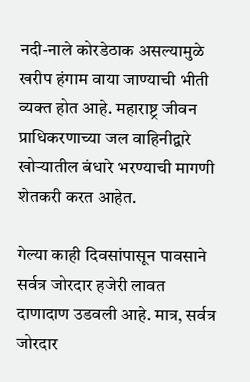नदी-नाले कोरडेठाक असल्यामुळे खरीप हंगाम वाया जाण्याची भीती व्यक्त होत आहे. महाराष्ट्र जीवन प्राधिकरणाच्या जल वाहिनीद्वारे खोऱ्यातील बंधारे भरण्याची मागणी शेतकरी करत आहेत.

गेल्या काही दिवसांपासून पावसाने सर्वत्र जोरदार हजेरी लावत दाणादाण उडवली आहे. मात्र, सर्वत्र जोरदार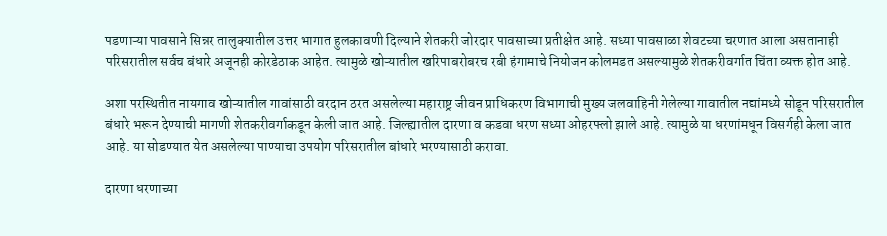पडणाऱ्या पावसाने सिन्नर तालुक्यातील उत्तर भागात हुलकावणी दिल्याने शेतकरी जोरदार पावसाच्या प्रतीक्षेत आहे. सध्या पावसाळा शेवटच्या चरणात आला असतानाही परिसरातील सर्वच बंधारे अजूनही कोरडेठाक आहेत. त्यामुळे खोऱ्यातील खरिपाबरोबरच रबी हंगामाचे नियोजन कोलमडत असल्यामुळे शेतकरीवर्गात चिंता व्यक्त होत आहे.

अशा परस्थितीत नायगाव खोऱ्यातील गावांसाठी वरदान ठरत असलेल्या महाराष्ट्र जीवन प्राधिकरण विभागाची मुख्य जलवाहिनी गेलेल्या गावातील नद्यांमध्ये सोडून परिसरातील बंधारे भरून देण्याची मागणी शेतकरीवर्गाकडून केली जात आहे. जिल्ह्यातील दारणा व कडवा धरण सध्या ओहरफ्लो झाले आहे. त्यामुळे या धरणांमधून विसर्गही केला जात आहे. या सोडण्यात येत असलेल्या पाण्याचा उपयोग परिसरातील बांधारे भरण्यासाठी करावा.

दारणा धरणाच्या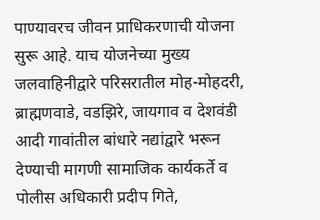पाण्यावरच जीवन प्राधिकरणाची योजना सुरू आहे. याच योजनेच्या मुख्य जलवाहिनीद्वारे परिसरातील मोह-मोहदरी, ब्राह्मणवाडे, वडझिरे, जायगाव व देशवंडी आदी गावांतील बांधारे नद्यांद्वारे भरून देण्याची मागणी सामाजिक कार्यकर्ते व पोलीस अधिकारी प्रदीप गिते,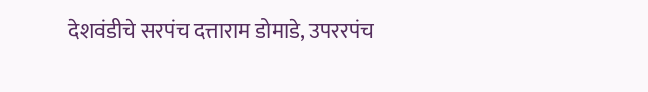देशवंडीचे सरपंच दत्ताराम डोमाडे, उपररपंच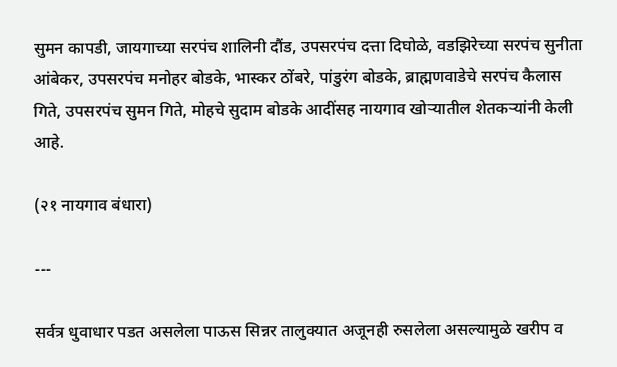सुमन कापडी, जायगाच्या सरपंच शालिनी दौंड, उपसरपंच दत्ता दिघोळे, वडझिरेच्या सरपंच सुनीता आंबेकर, उपसरपंच मनोहर बोडके, भास्कर ठोंबरे, पांडुरंग बोडके, ब्राह्मणवाडेचे सरपंच कैलास गिते, उपसरपंच सुमन गिते, मोहचे सुदाम बोडके आदींसह नायगाव खोऱ्यातील शेतकऱ्यांनी केली आहे.

(२१ नायगाव बंधारा)

---

सर्वत्र धुवाधार पडत असलेला पाऊस सिन्नर तालुक्यात अजूनही रुसलेला असल्यामुळे खरीप व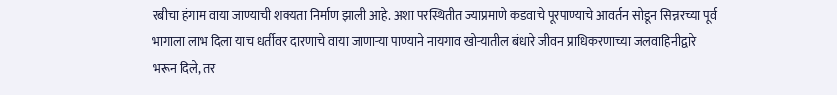रबीचा हंगाम वाया जाण्याची शक्यता निर्माण झाली आहे. अशा परस्थितीत ज्याप्रमाणे कडवाचे पूरपाण्याचे आवर्तन सोडून सिन्नरच्या पूर्व भागाला लाभ दिला याच धर्तीवर दारणाचे वाया जाणाऱ्या पाण्याने नायगाव खोऱ्यातील बंधारे जीवन प्राधिकरणाच्या जलवाहिनीद्वारे भरून दिले, तर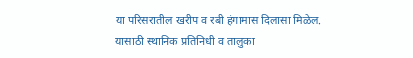या परिसरातील खरीप व रबी हंगामास दिलासा मिळेल. यासाठी स्थानिक प्रतिनिधी व तालुका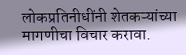लोकप्रतिनीधींनी शेतकऱ्यांच्या मागणीचा विचार करावा.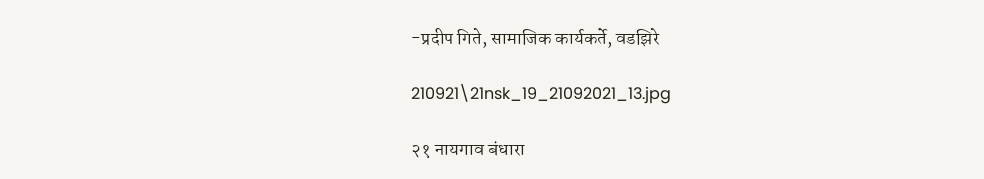-प्रदीप गिते, सामाजिक कार्यकर्ते, वडझिरे

210921\21nsk_19_21092021_13.jpg

२१ नायगाव बंधारा